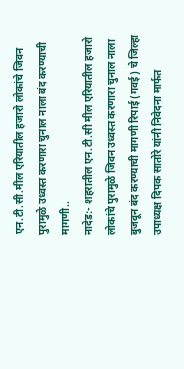एन.टी.सी.मील एरियातील हजारो लोकांचे जिवन पुरामुळे उध्वस्त करणारा चुनाल नाला बंद करण्याची मागणी..
नादेड:- शहरातील एन.टी.सी मील एरियातील हजारो लोकांचे पुरामुळे जिवन उध्वस्त करणारा चुनाल नाला बुजवून बंद करण्याची मागणी रिपाई (गवई) चे जिल्हा उपाध्यक्ष दिपक सातोरे यांनी निवेदना मार्फत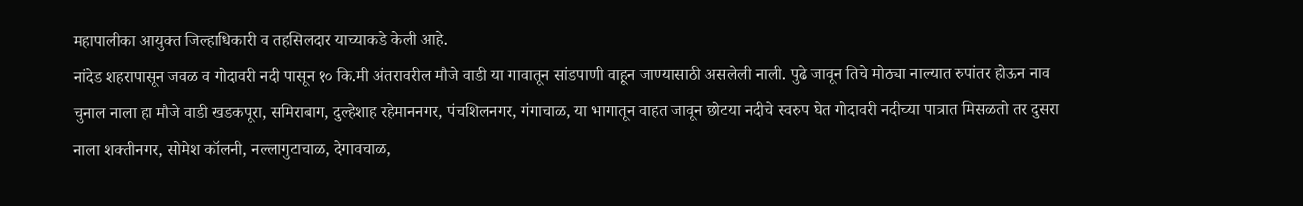महापालीका आयुक्त जिल्हाधिकारी व तहसिलदार याच्याकडे केली आहे.
नांदेड शहरापासून जवळ व गोदावरी नदी पासून १० कि.मी अंतरावरील मौजे वाडी या गावातून सांडपाणी वाहून जाण्यासाठी असलेली नाली. पुढे जावून तिचे मोठ्या नाल्यात रुपांतर होऊन नाव चुनाल नाला हा मौजे वाडी खडकपूरा, समिराबाग, दुल्हेशाह रहेमाननगर, पंचशिलनगर, गंगाचाळ, या भागातून वाहत जावून छोटया नदीचे स्वरुप घेत गोदावरी नदीच्या पात्रात मिसळतो तर दुसरा नाला शक्तीनगर, सोमेश कॉलनी, नल्लागुटाचाळ, देगावचाळ,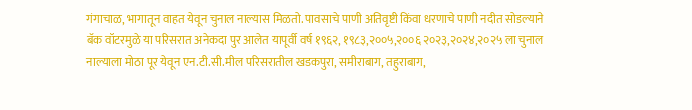गंगाचाळ, भागातून वाहत येवून चुनाल नाल्यास मिळतो. पावसाचे पाणी अतिवृष्टी किंवा धरणाचे पाणी नदीत सोडल्याने बॅक वॉटरमुळे या परिसरात अनेकदा पुर आलेत यापूर्वी वर्ष १९६२, १९८३,२००५,२००६ २०२३,२०२४,२०२५ ला चुनाल नाल्याला मोठा पूर येवून एन.टी.सी.मील परिसरातील खडकपुरा, समीराबाग, तहुराबाग,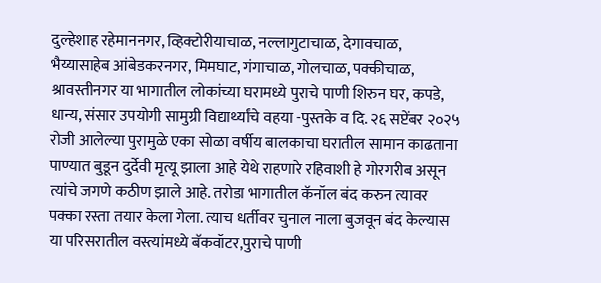दुल्हेशाह रहेमाननगर, व्हिक्टोरीयाचाळ, नल्लागुटाचाळ, देगावचाळ, भैय्यासाहेब आंबेडकरनगर, मिमघाट, गंगाचाळ, गोलचाळ, पक्कीचाळ, श्रावस्तीनगर या भागातील लोकांच्या घरामध्ये पुराचे पाणी शिरुन घर, कपडे, धान्य, संसार उपयोगी सामुग्री विद्यार्थ्यांचे वहया -पुस्तके व दि. २६ सप्टेंबर २०२५ रोजी आलेल्या पुरामुळे एका सोळा वर्षीय बालकाचा घरातील सामान काढताना पाण्यात बुडून दुर्देवी मृत्यू झाला आहे येथे राहणारे रहिवाशी हे गोरगरीब असून त्यांचे जगणे कठीण झाले आहे. तरोडा भागातील कॅनॉल बंद करुन त्यावर पक्का रस्ता तयार केला गेला. त्याच धर्तीवर चुनाल नाला बुजवून बंद केल्यास या परिसरातील वस्त्यांमध्ये बॅकवॉटर,पुराचे पाणी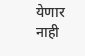येणार नाही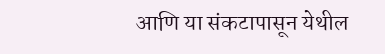आणि या संकटापासून येथील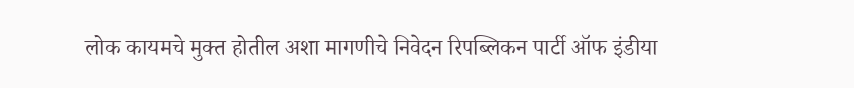लोक कायमचे मुक्त होतील अशा मागणीचे निवेदन रिपब्लिकन पार्टी ऑफ इंडीया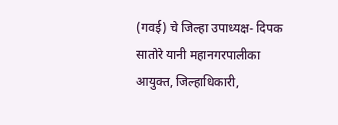(गवई) चे जिल्हा उपाध्यक्ष- दिपक सातोरे यानी महानगरपालीका आयुक्त, जिल्हाधिकारी,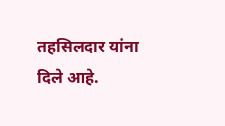तहसिलदार यांना दिले आहे.